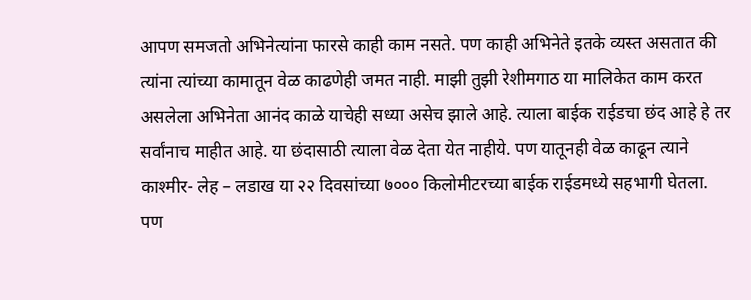आपण समजतो अभिनेत्यांना फारसे काही काम नसते. पण काही अभिनेते इतके व्यस्त असतात की त्यांना त्यांच्या कामातून वेळ काढणेही जमत नाही. माझी तुझी रेशीमगाठ या मालिकेत काम करत असलेला अभिनेता आनंद काळे याचेही सध्या असेच झाले आहे. त्याला बाईक राईडचा छंद आहे हे तर सर्वांनाच माहीत आहे. या छंदासाठी त्याला वेळ देता येत नाहीये. पण यातूनही वेळ काढून त्याने काश्मीर- लेह – लडाख या २२ दिवसांच्या ७००० किलोमीटरच्या बाईक राईडमध्ये सहभागी घेतला. पण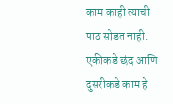काम काही त्याची पाठ सोडत नाही. एकीकडे छंद आणि दुसरीकडे काम हे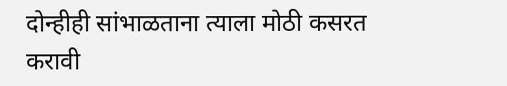दोन्हीही सांभाळताना त्याला मोठी कसरत करावी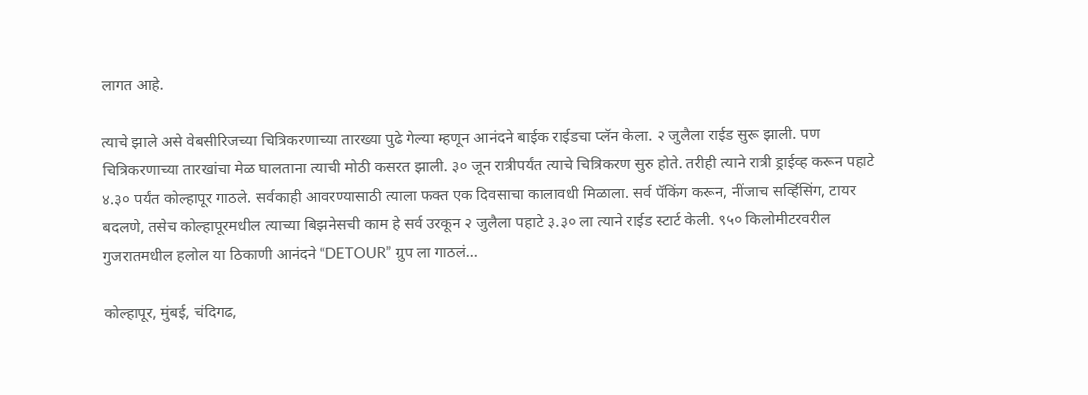लागत आहे.

त्याचे झाले असे वेबसीरिजच्या चित्रिकरणाच्या तारख्या पुढे गेल्या म्हणून आनंदने बाईक राईडचा प्लॅन केला. २ जुलैला राईड सुरू झाली. पण चित्रिकरणाच्या तारखांचा मेळ घालताना त्याची मोठी कसरत झाली. ३० जून रात्रीपर्यंत त्याचे चित्रिकरण सुरु होते. तरीही त्याने रात्री ड्राईव्ह करून पहाटे ४.३० पर्यंत कोल्हापूर गाठले. सर्वकाही आवरण्यासाठी त्याला फक्त एक दिवसाचा कालावधी मिळाला. सर्व पॅकिंग करून, नींजाच सर्व्हिसिंग, टायर बदलणे, तसेच कोल्हापूरमधील त्याच्या बिझनेसची काम हे सर्व उरकून २ जुलैला पहाटे ३.३० ला त्याने राईड स्टार्ट केली. ९५० किलोमीटरवरील गुजरातमधील हलोल या ठिकाणी आनंदने “DETOUR” ग्रुप ला गाठलं…

कोल्हापूर, मुंबई, चंदिगढ,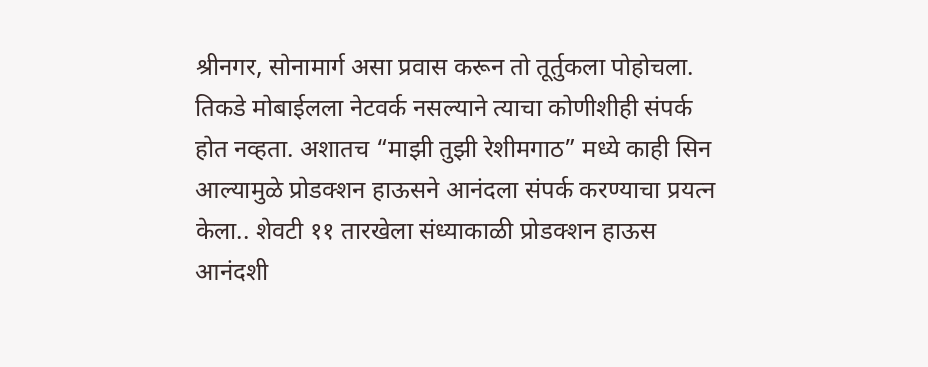श्रीनगर, सोनामार्ग असा प्रवास करून तो तूर्तुकला पोहोचला. तिकडे मोबाईलला नेटवर्क नसल्याने त्याचा कोणीशीही संपर्क होत नव्हता. अशातच “माझी तुझी रेशीमगाठ” मध्ये काही सिन आल्यामुळे प्रोडक्शन हाऊसने आनंदला संपर्क करण्याचा प्रयत्न केला.. शेवटी ११ तारखेला संध्याकाळी प्रोडक्शन हाऊस आनंदशी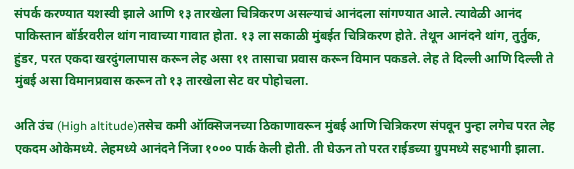संपर्क करण्यात यशस्वी झाले आणि १३ तारखेला चित्रिकरण असल्याचं आनंदला सांगण्यात आले. त्यावेळी आनंद पाकिस्तान बॉर्डरवरील थांग नावाच्या गावात होता. १३ ला सकाळी मुंबईत चित्रिकरण होते. तेथून आनंदने थांग, तुर्तुक, हुंडर, परत एकदा खरदुंगलापास करून लेह असा ११ तासाचा प्रवास करून विमान पकडले. लेह ते दिल्ली आणि दिल्ली ते मुंबई असा विमानप्रवास करून तो १३ तारखेला सेट वर पोहोचला.

अति उंच (High altitude)तसेच कमी ऑक्सिजनच्या ठिकाणावरून मुंबई आणि चित्रिकरण संपवून पुन्हा लगेच परत लेह एकदम ओकेमध्ये. लेहमध्ये आनंदने निंजा १००० पार्क केली होती. ती घेऊन तो परत राईडच्या ग्रुपमध्ये सहभागी झाला.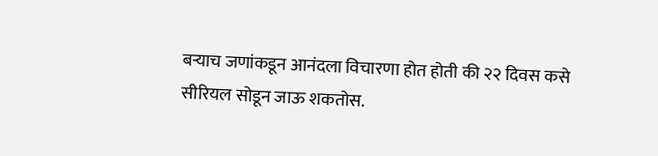बऱ्याच जणांकडून आनंदला विचारणा होत होती की २२ दिवस कसे सीरियल सोडून जाऊ शकतोस.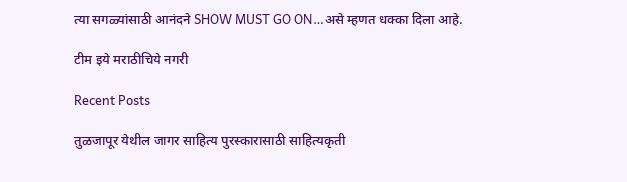त्या सगळ्यांसाठी आनंदने SHOW MUST GO ON…असे म्हणत धक्का दिला आहे.

टीम इये मराठीचिये नगरी

Recent Posts

तुळजापूर येथील जागर साहित्य पुरस्कारासाठी साहित्यकृती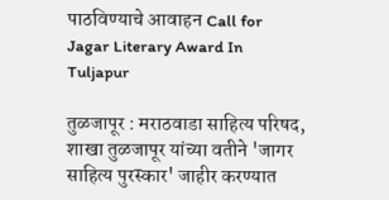पाठविण्याचे आवाहन Call for Jagar Literary Award In Tuljapur

तुळजापूर : मराठवाडा साहित्य परिषद, शाखा तुळजापूर यांच्या वतीने 'जागर साहित्य पुरस्कार' जाहीर करण्यात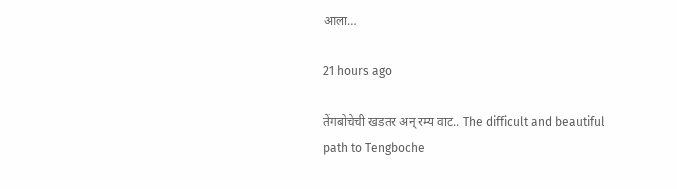आला…

21 hours ago

तेंगबोचेची खडतर अन् रम्य वाट.. The difficult and beautiful path to Tengboche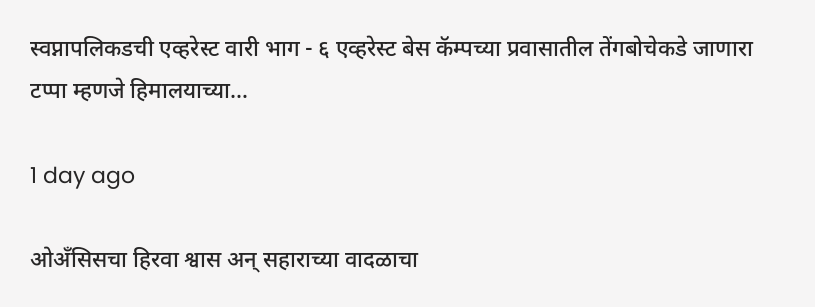स्वप्नापलिकडची एव्हरेस्ट वारी भाग - ६ एव्हरेस्ट बेस कॅम्पच्या प्रवासातील तेंगबोचेकडे जाणारा टप्पा म्हणजे हिमालयाच्या…

1 day ago

ओअँसिसचा हिरवा श्वास अन् सहाराच्या वादळाचा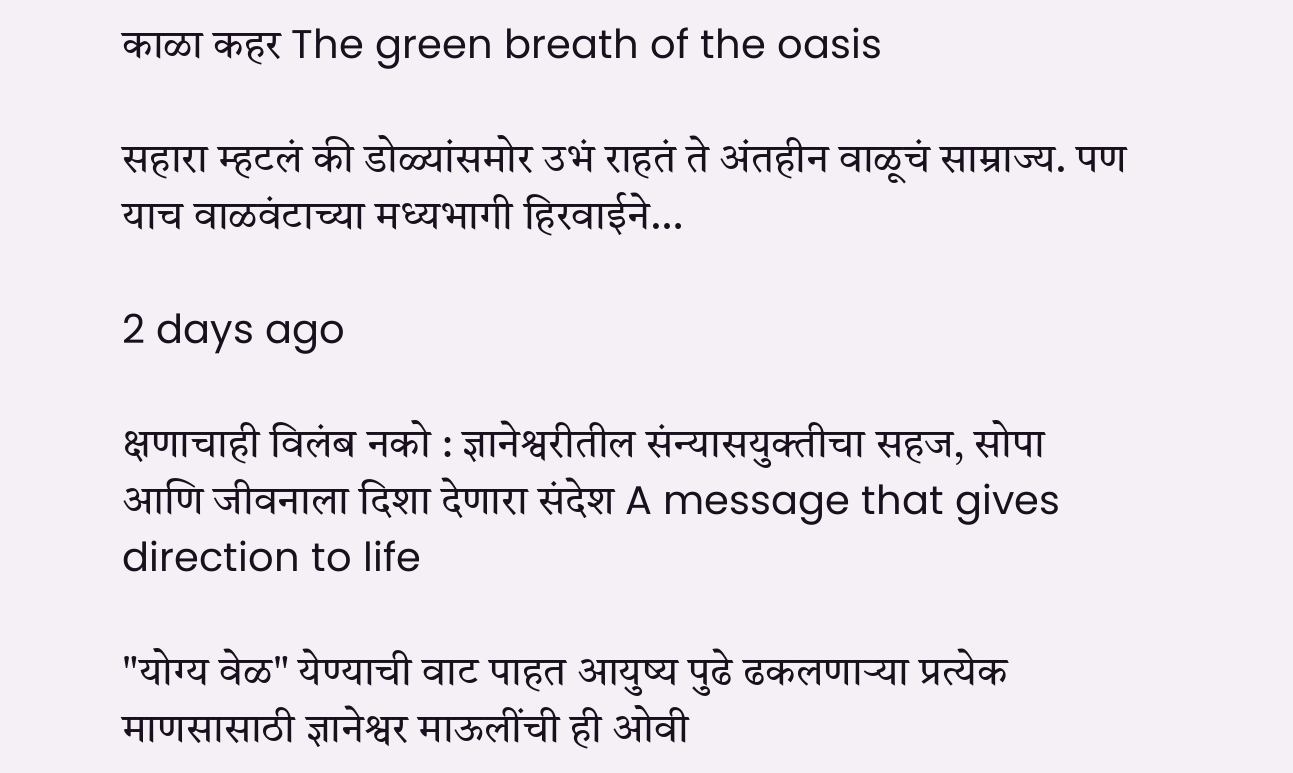काळा कहर The green breath of the oasis

सहारा म्हटलं की डोळ्यांसमोर उभं राहतं ते अंतहीन वाळूचं साम्राज्य. पण याच वाळवंटाच्या मध्यभागी हिरवाईने…

2 days ago

क्षणाचाही विलंब नको : ज्ञानेश्वरीतील संन्यासयुक्तीचा सहज, सोपा आणि जीवनाला दिशा देणारा संदेश A message that gives direction to life

"योग्य वेळ" येण्याची वाट पाहत आयुष्य पुढे ढकलणाऱ्या प्रत्येक माणसासाठी ज्ञानेश्वर माऊलींची ही ओवी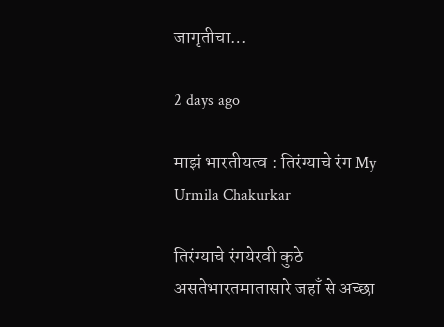जागृतीचा…

2 days ago

माझं भारतीयत्व : तिरंग्याचे रंग My Urmila Chakurkar

तिरंग्याचे रंगयेरवी कुठे असतेभारतमातासारे जहाँ से अच्छा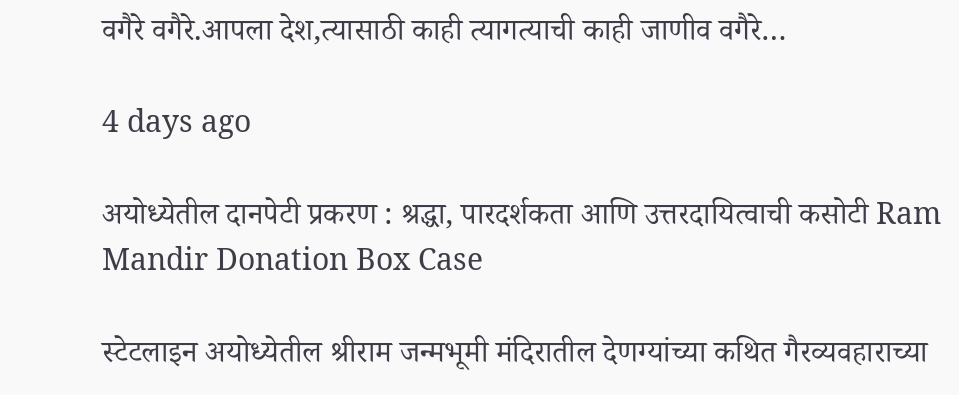वगैरे वगैरे.आपला देश,त्यासाठी काही त्यागत्याची काही जाणीव वगैरे…

4 days ago

अयोध्येतील दानपेटी प्रकरण : श्रद्धा, पारदर्शकता आणि उत्तरदायित्वाची कसोटी Ram Mandir Donation Box Case

स्टेटलाइन अयोध्येतील श्रीराम जन्मभूमी मंदिरातील देणग्यांच्या कथित गैरव्यवहाराच्या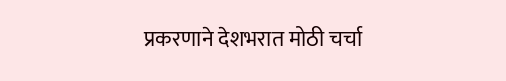प्रकरणाने देशभरात मोठी चर्चा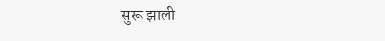सुरू झाली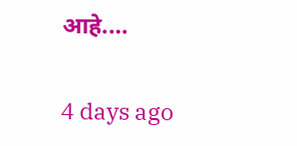आहे.…

4 days ago